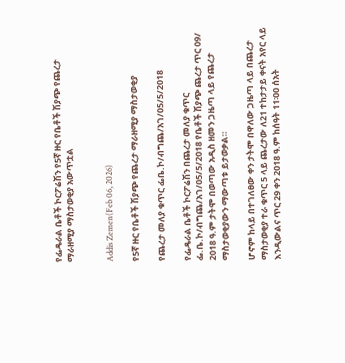የፌዴራል ቤቶች ኮርፖሬሽን የ5ኛ ዙር የቤቶች ሽያጭ የጨረታ ማራዘሚያ ማስታወቂያ አውጥቷል


Addis Zemen(Feb 06, 2026)

የ5ኛ ዙር የቤቶች ሽያጭ የጨረታ ማራዘሚያ ማስታወቂያ

የጨረታ መለያ ቁጥር ፌቤ.ኮ/ብግጨ/አገ/05/5/2018

የፌዴራል ቤቶች ኮርፖሬሽን በጨረታ መለያ ቁጥር ፌ.ቤ.ኮ/ብግጨ/አገ/05/5/2018 የቤቶች ሽያጭ ጨረታ ጥር 09/ 2018 ዓ.ም ታትሞ በወጣው አዲስ ዘመን ጋዜጣ ላይ የጨረታ ማስታወቂያውን ማውጣቱ ይታወቃል።

ሆኖም ከላይ በተገለፀው ቀን ታትሞ በዋለው ጋዜጣ ላይ በጨረታ ማስታወቂያ ተራ ቁጥር 5 ላይ ጨረታው ለ21 ተከታታይ ቀናት አየር ላይ እንዲውልና ጥር 29 ቀን 2018 ዓ.ም ከሰዓት 11፡00 ሰአት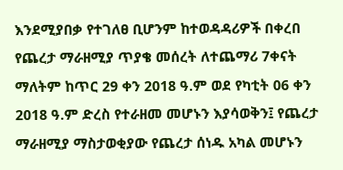እንደሚያበቃ የተገለፀ ቢሆንም ከተወዳዳሪዎች በቀረበ የጨረታ ማራዘሚያ ጥያቄ መሰረት ለተጨማሪ 7ቀናት ማለትም ከጥር 29 ቀን 2018 ዓ.ም ወደ የካቲት 06 ቀን 2018 ዓ.ም ድረስ የተራዘመ መሆኑን እያሳወቅን፤ የጨረታ ማራዘሚያ ማስታወቂያው የጨረታ ሰነዱ አካል መሆኑን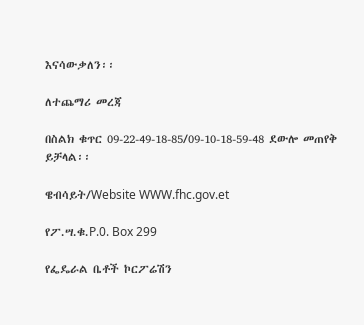እናሳውቃለን፡፡

ለተጨማሪ መረጃ

በስልክ ቁጥር 09-22-49-18-85/09-10-18-59-48 ደውሎ መጠየቅ ይቻላል፡፡

ዌብሳይት/Website WWW.fhc.gov.et

የፖ.ሣ.ቁ.P.0. Box 299

የፌዴራል ቤቶች ኮርፖሬሽን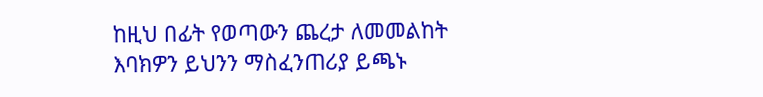ከዚህ በፊት የወጣውን ጨረታ ለመመልከት እባክዎን ይህንን ማስፈንጠሪያ ይጫኑ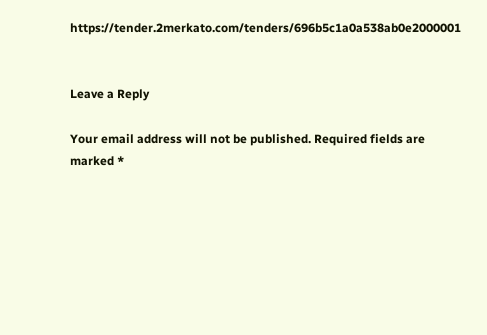https://tender.2merkato.com/tenders/696b5c1a0a538ab0e2000001


Leave a Reply

Your email address will not be published. Required fields are marked *